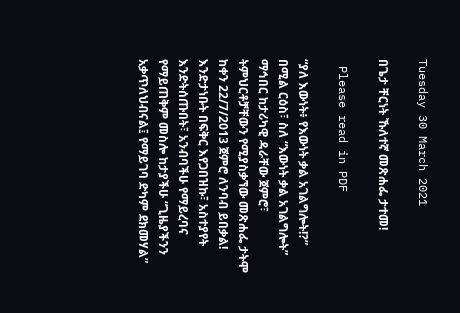Tuesday 30 March 2021

በጌታ ቸርነት ኹለተኛ መጽሐፌ ታተመ!

 Please read in PDF

“ያለ እውነት፥ የእውነት ቃል አገልግሎት!?” በሚል ርዕስ፣ ስለ “እውነት ቃል አገልግሎት” ማኅበር ከታሪካዊ ዳራቸው ጀምሮ፣ ትምህርቶቻቸውን የሚያስቃኘው መጽሐፌ ታትሞ ከቀን 22/7/2013 ጀምሮ ለንባብ ይበቃል! እንድታነቡት በፍቅር እየጋበዝኩ፣ አስተያየት እንድትሰጡበት፣ አንብባችሁ የማይረባና የማይጠቅም መስሎ ከታያችሁ “ጊዜያችንን አቃጥለህብናል፤ የማይገባ ድካም ደክመሃል”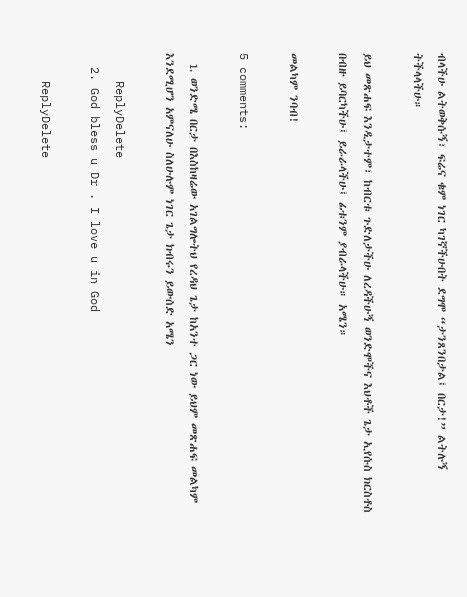ብላችሁ ልትወቅሱኝ፣ ፍሬና ቁም ነገር ካገኛችሁበት ደግሞ “ታንጸንበታል፤ በርታ!” ልትሉኝ ትችላላችሁ።

ይህ መጽሐፍ እንዲታተም፣ ከብርቱ ጉድለታችሁ ለረዳችሁኝ ወንድሞችና እህቶች ጌታ ኢየሱስ ክርስቶስ በብዙ ይባርካችሁ፤ ይራራላችሁ፤ ፊቱንም ያብራላችሁ። አሜን።

መልካም ንባብ!

5 comments:

  1. ወንድሜ በርታ በእስከዛሬው አገልግሎትህ የረዳህ ጌታ ከአንተ ጋር ነው ይህም መጽሐፍ መልካም እንደሚሆን አምናለሁ ስለሁሉም ነገር ጌታ ክብሩን ይውሰድ አሜን

    ReplyDelete
  2. God bless u Dr . I love u in God

    ReplyDelete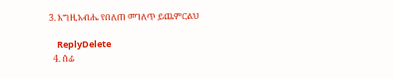3. እግዚአብሔ የበለጠ መገለጥ ይጨምርልህ

    ReplyDelete
  4. ሰፊ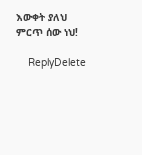እውቀት ያለህ ምርጥ ሰው ነህ!

    ReplyDelete